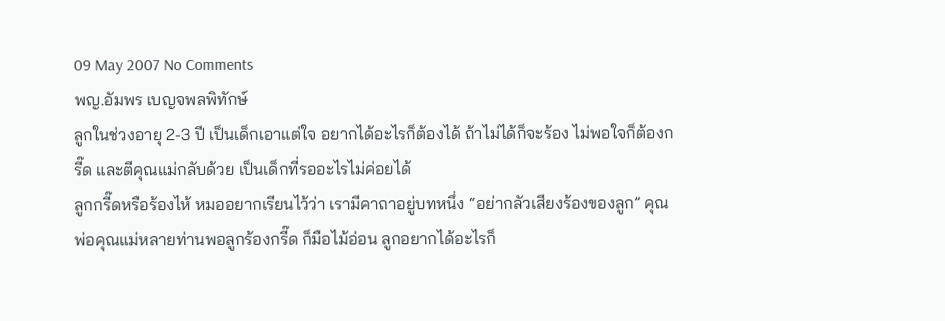09 May 2007 No Comments
พญ.อัมพร เบญจพลพิทักษ์
ลูกในช่วงอายุ 2-3 ปี เป็นเด็กเอาแต่ใจ อยากได้อะไรก็ต้องได้ ถ้าไม่ได้ก็จะร้อง ไม่พอใจก็ต้องกรี๊ด และตีคุณแม่กลับด้วย เป็นเด็กที่รออะไรไม่ค่อยได้
ลูกกรี๊ดหรือร้องไห้ หมออยากเรียนไว้ว่า เรามีคาถาอยู่บทหนึ่ง “อย่ากลัวเสียงร้องของลูก” คุณพ่อคุณแม่หลายท่านพอลูกร้องกรี๊ด ก็มือไม้อ่อน ลูกอยากได้อะไรก็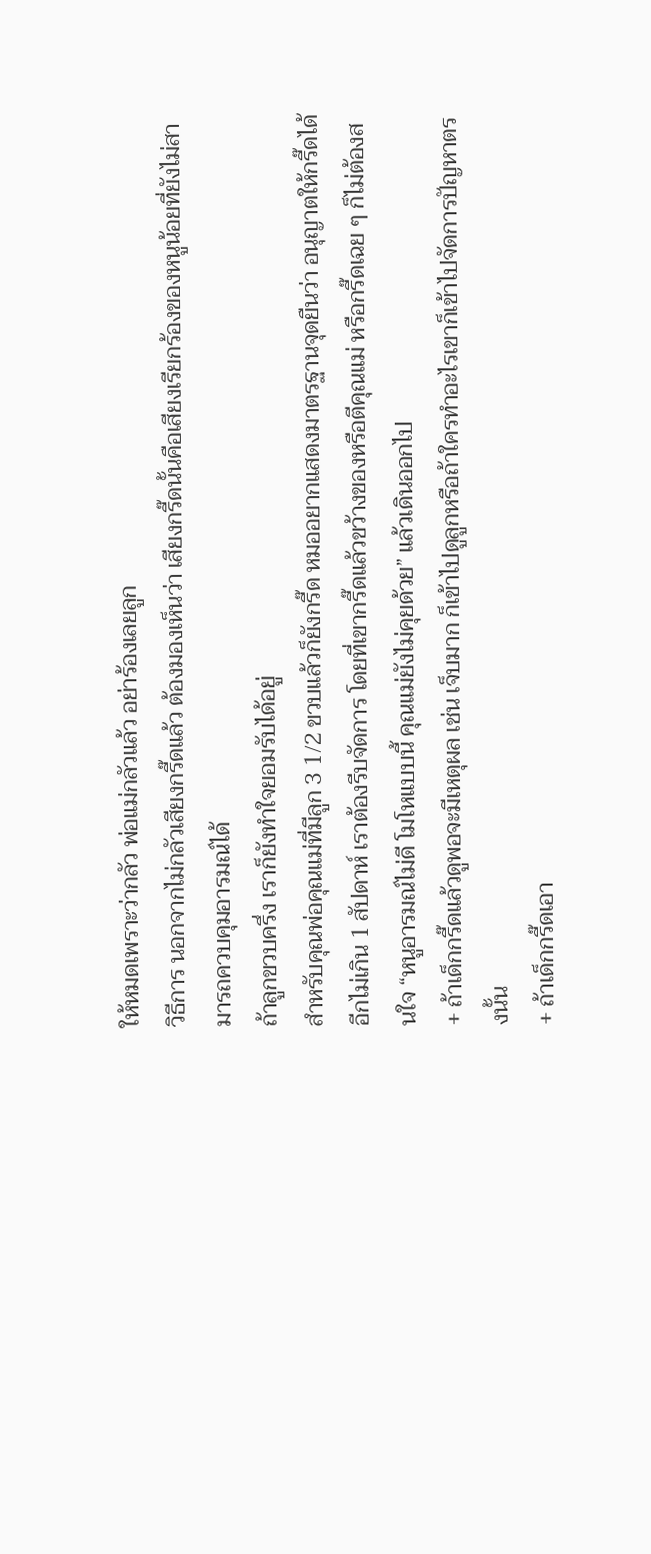ให้หมดเพราะว่ากลัว พ่อแม่กลัวแล้ว อย่าร้องเลยลูก
วิธีการ นอกจากไม่กลัวเสียงกรี๊ดแล้ว ต้องมองเห็นว่า เสียงกรี๊ดนั้นคือเสียงเรียกร้องของหนูน้อยที่ยังไม่สามารถควบคุมอารมณ์ได้
ถ้าลูกขวบครึ่ง เราก็ยังทำใจยอมรับได้อยู่
สำหรับคุณพ่อคุณแม่ที่มีลูก 3 1/2 ขวบแล้วก็ยังกรี๊ด หมออยากแสดงมาตรฐานจุดยืนว่า อนุญาตให้กรี๊ดได้อีกไม่เกิน 1 สัปดาห์ เราต้องรีบจัดการ โดยที่เขากรี๊ดแล้วขว้างของหรือตีคุณแม่ หรือกรี๊ดเฉย ๆ ก็ไม่ต้องสนใจ “หนูอารมณ์ไม่ดี โมโหแบบนี้ คุณแม่ยังไม่คุยด้วย” แล้วเดินออกไป
+ ถ้าเด็กกรี๊ดแล้วดูพอจะมีเหตุผล เช่น เจ็บมาก ก็เข้าไปดูลูกหรือถ้าใครทำอะไรเขาก็เข้าไปจัดการปัญหาตรงนั้น
+ ถ้าเด็กกรี๊ดเอา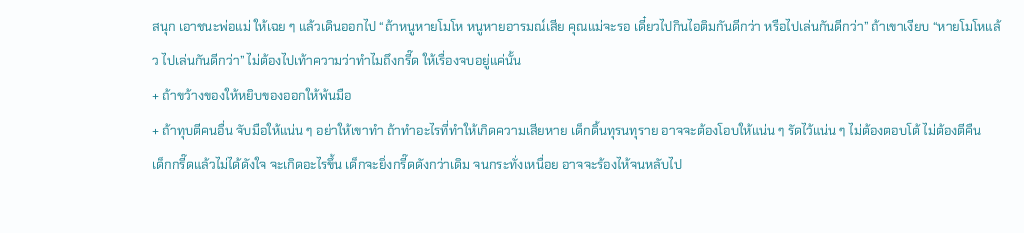สนุก เอาชนะพ่อแม่ ให้เฉย ๆ แล้วเดินออกไป “ถ้าหนูหายโมโห หนูหายอารมณ์เสีย คุณแม่จะรอ เดี๋ยวไปกินไอติมกันดีกว่า หรือไปเล่นกันดีกว่า” ถ้าเขาเงียบ “หายโมโหแล้ว ไปเล่นกันดีกว่า” ไม่ต้องไปเท้าความว่าทำไมถึงกรี๊ด ให้เรื่องจบอยู่แค่นั้น
+ ถ้าขว้างของให้หยิบของออกให้พ้นมือ
+ ถ้าทุบตีคนอื่น จับมือให้แน่น ๆ อย่าให้เขาทำ ถ้าทำอะไรที่ทำให้เกิดความเสียหาย เด็กดิ้นทุรนทุราย อาจจะต้องโอบให้แน่น ๆ รัดไว้แน่น ๆ ไม่ต้องตอบโต้ ไม่ต้องตีคืน
เด็กกรี๊ดแล้วไม่ได้ดังใจ จะเกิดอะไรขึ้น เด็กจะยิ่งกรี๊ดดังกว่าเดิม จนกระทั่งเหนื่อย อาจจะร้องไห้จนหลับไป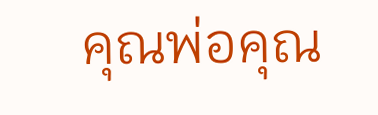คุณพ่อคุณ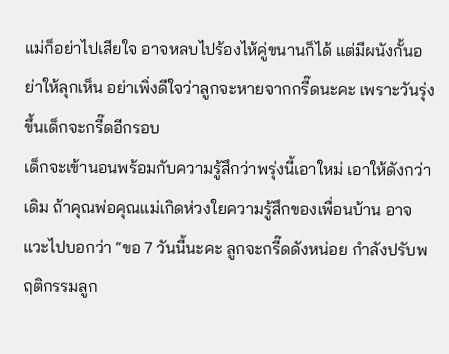แม่ก็อย่าไปเสียใจ อาจหลบไปร้องไห้คู่ขนานก็ได้ แต่มีผนังกั้นอย่าให้ลุกเห็น อย่าเพิ่งดีใจว่าลูกจะหายจากกรี๊ดนะคะ เพราะวันรุ่งขึ้นเด็กจะกรี๊ดอีกรอบ
เด็กจะเข้านอนพร้อมกับความรู้สึกว่าพรุ่งนี้เอาใหม่ เอาให้ดังกว่าเดิม ถ้าคุณพ่อคุณแม่เกิดห่วงใยความรู้สึกของเพื่อนบ้าน อาจแวะไปบอกว่า “ขอ 7 วันนี้นะคะ ลูกจะกรี๊ดดังหน่อย กำลังปรับพฤติกรรมลูก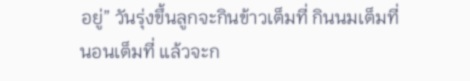อยู่” วันรุ่งขึ้นลูกจะกินข้าวเต็มที่ กินนมเต็มที่ นอนเต็มที่ แล้วจะก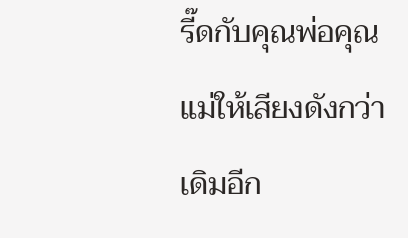รี๊ดกับคุณพ่อคุณแม่ให้เสียงดังกว่าเดิมอีก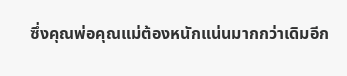ซึ่งคุณพ่อคุณแม่ต้องหนักแน่นมากกว่าเดิมอีก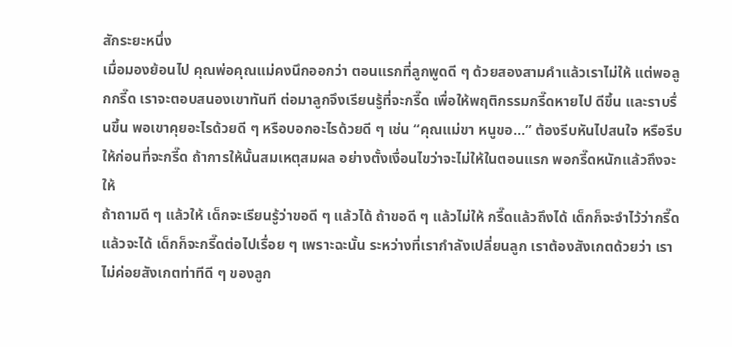สักระยะหนึ่ง
เมื่อมองย้อนไป คุณพ่อคุณแม่คงนึกออกว่า ตอนแรกที่ลูกพูดดี ๆ ด้วยสองสามคำแล้วเราไม่ให้ แต่พอลูกกรี๊ด เราจะตอบสนองเขาทันที ต่อมาลูกจึงเรียนรู้ที่จะกรี๊ด เพื่อให้พฤติกรรมกรี๊ดหายไป ดีขึ้น และราบรื่นขึ้น พอเขาคุยอะไรด้วยดี ๆ หรือบอกอะไรด้วยดี ๆ เช่น “คุณแม่ขา หนูขอ…” ต้องรีบหันไปสนใจ หรือรีบให้ก่อนที่จะกรี๊ด ถ้าการให้นั้นสมเหตุสมผล อย่างตั้งเงื่อนไขว่าจะไม่ให้ในตอนแรก พอกรี๊ดหนักแล้วถึงจะให้
ถ้าถามดี ๆ แล้วให้ เด็กจะเรียนรู้ว่าขอดี ๆ แล้วได้ ถ้าขอดี ๆ แล้วไม่ให้ กรี๊ดแล้วถึงได้ เด็กก็จะจำไว้ว่ากรี๊ดแล้วจะได้ เด็กก็จะกรี๊ดต่อไปเรื่อย ๆ เพราะฉะนั้น ระหว่างที่เรากำลังเปลี่ยนลูก เราต้องสังเกตด้วยว่า เราไม่ค่อยสังเกตท่าทีดี ๆ ของลูก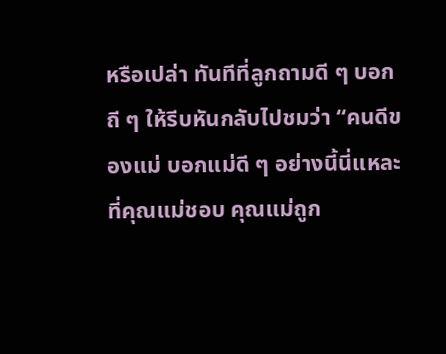หรือเปล่า ทันทีที่ลูกถามดี ๆ บอกถี ๆ ให้รีบหันกลับไปชมว่า “คนดีของแม่ บอกแม่ดี ๆ อย่างนี้นี่แหละที่คุณแม่ชอบ คุณแม่ถูก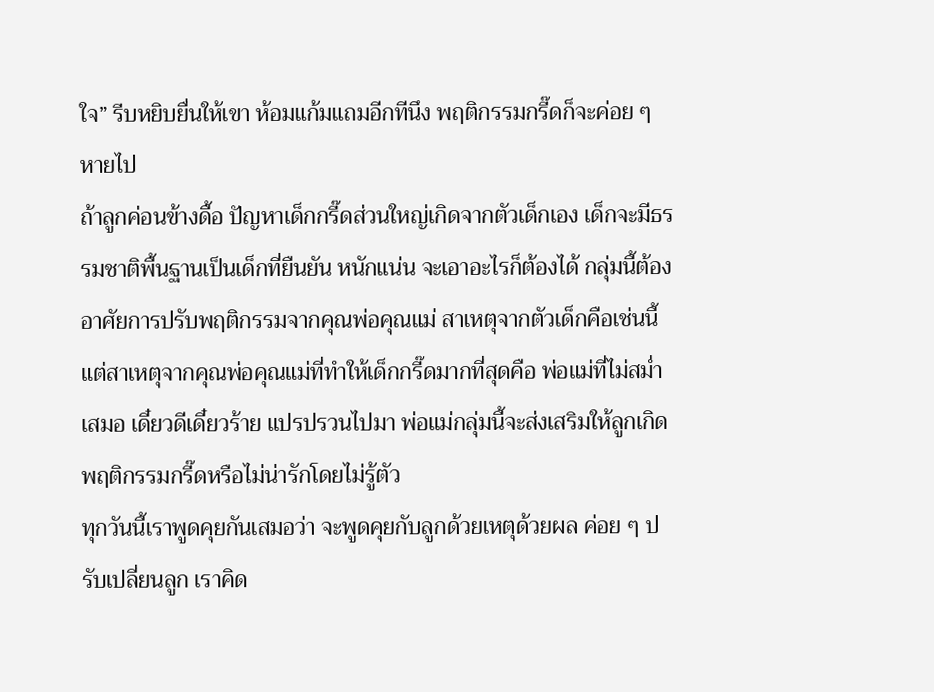ใจ” รีบหยิบยื่นให้เขา ห้อมแก้มแถมอีกทีนึง พฤติกรรมกรี๊ดก็จะค่อย ๆ หายไป
ถ้าลูกค่อนข้างดื้อ ปัญหาเด็กกรี๊ดส่วนใหญ่เกิดจากตัวเด็กเอง เด็กจะมีธรรมชาติพื้นฐานเป็นเด็กที่ยืนยัน หนักแน่น จะเอาอะไรก็ต้องได้ กลุ่มนี้ต้องอาศัยการปรับพฤติกรรมจากคุณพ่อคุณแม่ สาเหตุจากตัวเด็กคือเช่นนี้ แต่สาเหตุจากคุณพ่อคุณแม่ที่ทำให้เด็กกรี๊ดมากที่สุดคือ พ่อแม่ที่ไม่สม่ำเสมอ เดี๋ยวดีเดี๋ยวร้าย แปรปรวนไปมา พ่อแม่กลุ่มนี้จะส่งเสริมให้ลูกเกิดพฤติกรรมกรี๊ดหรือไม่น่ารักโดยไม่รู้ตัว
ทุกวันนี้เราพูดคุยกันเสมอว่า จะพูดคุยกับลูกด้วยเหตุด้วยผล ค่อย ๆ ปรับเปลี่ยนลูก เราคิด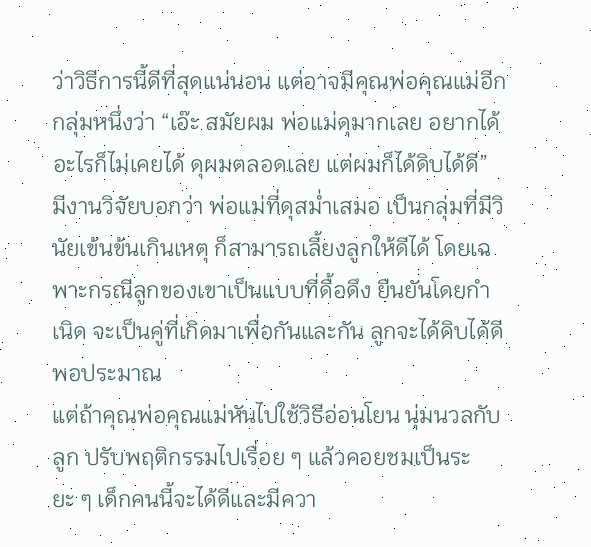ว่าวิธีการนี้ดีที่สุดแน่นอน แต่อาจมีคุณพ่อคุณแม่อีกกลุ่มหนึ่งว่า “เอ๊ะ สมัยผม พ่อแม่ดุมากเลย อยากได้อะไรก็ไม่เคยได้ ดุผมตลอดเลย แต่ผมก็ได้ดิบได้ดี”
มีงานวิจัยบอกว่า พ่อแม่ที่ดุสม่ำเสมอ เป็นกลุ่มที่มีวินัยเข้นข้นเกินเหตุ ก็สามารถเลี้ยงลูกให้ดีได้ โดยเฉพาะกรณีลูกของเขาเป็นแบบที่ดื้อดึง ยืนยันโดยกำเนิด จะเป็นคู่ที่เกิดมาเพื่อกันและกัน ลูกจะได้ดิบได้ดีพอประมาณ
แต่ถ้าคุณพ่อคุณแม่หันไปใช้วิธีอ่อนโยน นุ่มนวลกับลูก ปรับพฤติกรรมไปเรื่อย ๆ แล้วคอยชมเป็นระยะ ๆ เด็กคนนี้จะได้ดีและมีควา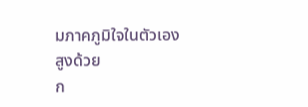มภาคภูมิใจในตัวเองสูงด้วย
ก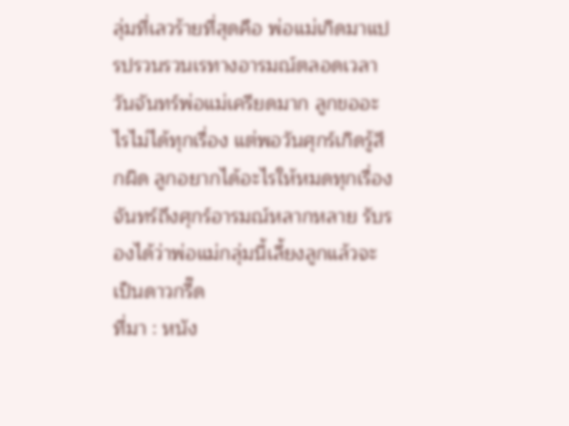ลุ่มที่เลวร้ายที่สุดคือ พ่อแม่เกิดมาแปรปรวนรวนเรทางอารมณ์ตลอดเวลา วันจันทร์พ่อแม่เครียดมาก ลูกขออะไรไม่ได้ทุกเรื่อง แต่พอวันศุกร์เกิดรู้สึกผิด ลูกอยากได้อะไรให้หมดทุกเรื่อง จันทร์ถึงศุกร์อารมณ์หลากหลาย รับรองได้ว่าพ่อแม่กลุ่มนี้เลี้ยงลูกแล้วจะเป็นดาวกรี๊ด
ที่มา : หนัง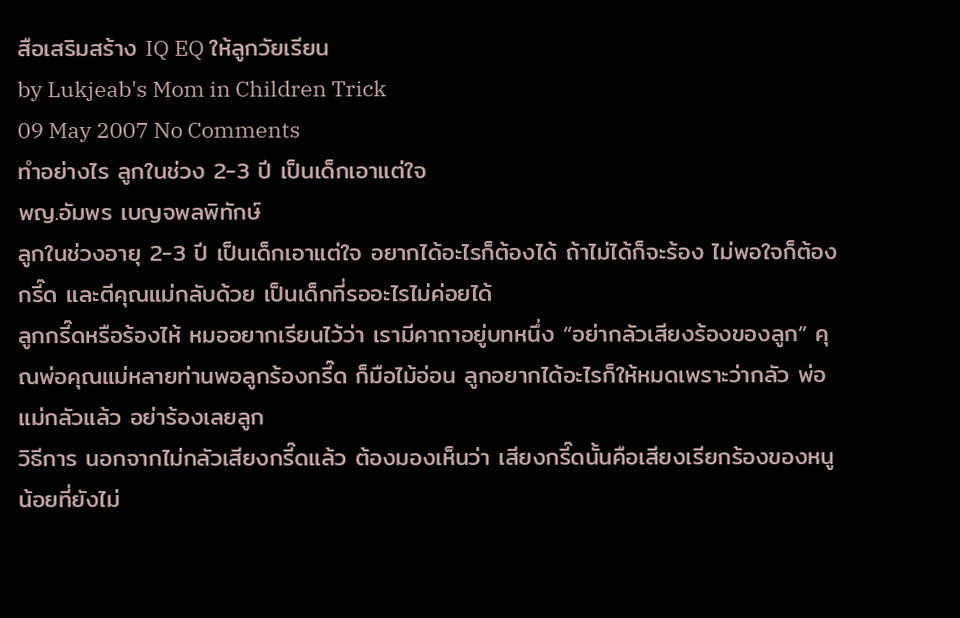สือเสริมสร้าง IQ EQ ให้ลูกวัยเรียน
by Lukjeab's Mom in Children Trick
09 May 2007 No Comments
ทำอย่างไร ลูกในช่วง 2-3 ปี เป็นเด็กเอาแต่ใจ
พญ.อัมพร เบญจพลพิทักษ์
ลูกในช่วงอายุ 2-3 ปี เป็นเด็กเอาแต่ใจ อยากได้อะไรก็ต้องได้ ถ้าไม่ได้ก็จะร้อง ไม่พอใจก็ต้องกรี๊ด และตีคุณแม่กลับด้วย เป็นเด็กที่รออะไรไม่ค่อยได้
ลูกกรี๊ดหรือร้องไห้ หมออยากเรียนไว้ว่า เรามีคาถาอยู่บทหนึ่ง “อย่ากลัวเสียงร้องของลูก” คุณพ่อคุณแม่หลายท่านพอลูกร้องกรี๊ด ก็มือไม้อ่อน ลูกอยากได้อะไรก็ให้หมดเพราะว่ากลัว พ่อแม่กลัวแล้ว อย่าร้องเลยลูก
วิธีการ นอกจากไม่กลัวเสียงกรี๊ดแล้ว ต้องมองเห็นว่า เสียงกรี๊ดนั้นคือเสียงเรียกร้องของหนูน้อยที่ยังไม่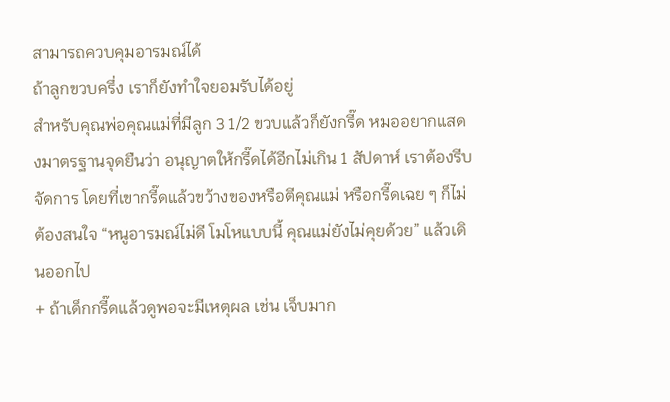สามารถควบคุมอารมณ์ได้
ถ้าลูกขวบครึ่ง เราก็ยังทำใจยอมรับได้อยู่
สำหรับคุณพ่อคุณแม่ที่มีลูก 3 1/2 ขวบแล้วก็ยังกรี๊ด หมออยากแสดงมาตรฐานจุดยืนว่า อนุญาตให้กรี๊ดได้อีกไม่เกิน 1 สัปดาห์ เราต้องรีบจัดการ โดยที่เขากรี๊ดแล้วขว้างของหรือตีคุณแม่ หรือกรี๊ดเฉย ๆ ก็ไม่ต้องสนใจ “หนูอารมณ์ไม่ดี โมโหแบบนี้ คุณแม่ยังไม่คุยด้วย” แล้วเดินออกไป
+ ถ้าเด็กกรี๊ดแล้วดูพอจะมีเหตุผล เช่น เจ็บมาก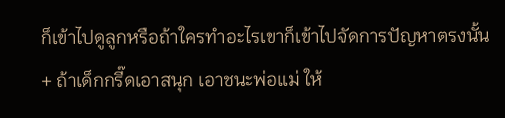ก็เข้าไปดูลูกหรือถ้าใครทำอะไรเขาก็เข้าไปจัดการปัญหาตรงนั้น
+ ถ้าเด็กกรี๊ดเอาสนุก เอาชนะพ่อแม่ ให้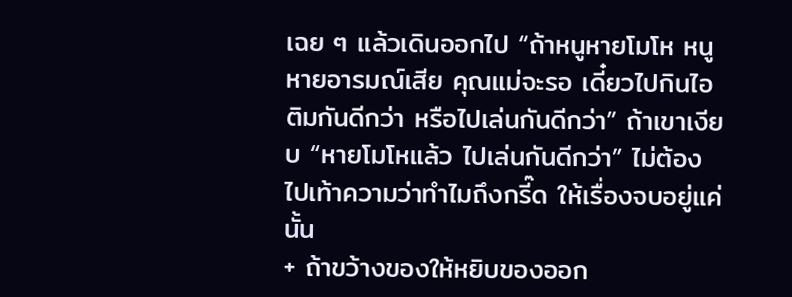เฉย ๆ แล้วเดินออกไป “ถ้าหนูหายโมโห หนูหายอารมณ์เสีย คุณแม่จะรอ เดี๋ยวไปกินไอติมกันดีกว่า หรือไปเล่นกันดีกว่า” ถ้าเขาเงียบ “หายโมโหแล้ว ไปเล่นกันดีกว่า” ไม่ต้องไปเท้าความว่าทำไมถึงกรี๊ด ให้เรื่องจบอยู่แค่นั้น
+ ถ้าขว้างของให้หยิบของออก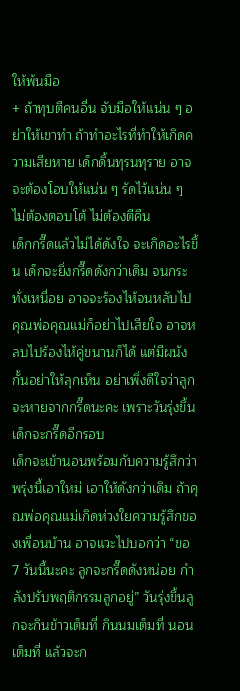ให้พ้นมือ
+ ถ้าทุบตีคนอื่น จับมือให้แน่น ๆ อย่าให้เขาทำ ถ้าทำอะไรที่ทำให้เกิดความเสียหาย เด็กดิ้นทุรนทุราย อาจจะต้องโอบให้แน่น ๆ รัดไว้แน่น ๆ ไม่ต้องตอบโต้ ไม่ต้องตีคืน
เด็กกรี๊ดแล้วไม่ได้ดังใจ จะเกิดอะไรขึ้น เด็กจะยิ่งกรี๊ดดังกว่าเดิม จนกระทั่งเหนื่อย อาจจะร้องไห้จนหลับไป คุณพ่อคุณแม่ก็อย่าไปเสียใจ อาจหลบไปร้องไห้คู่ขนานก็ได้ แต่มีผนังกั้นอย่าให้ลุกเห็น อย่าเพิ่งดีใจว่าลูกจะหายจากกรี๊ดนะคะ เพราะวันรุ่งขึ้นเด็กจะกรี๊ดอีกรอบ
เด็กจะเข้านอนพร้อมกับความรู้สึกว่าพรุ่งนี้เอาใหม่ เอาให้ดังกว่าเดิม ถ้าคุณพ่อคุณแม่เกิดห่วงใยความรู้สึกของเพื่อนบ้าน อาจแวะไปบอกว่า “ขอ 7 วันนี้นะคะ ลูกจะกรี๊ดดังหน่อย กำลังปรับพฤติกรรมลูกอยู่” วันรุ่งขึ้นลูกจะกินข้าวเต็มที่ กินนมเต็มที่ นอนเต็มที่ แล้วจะก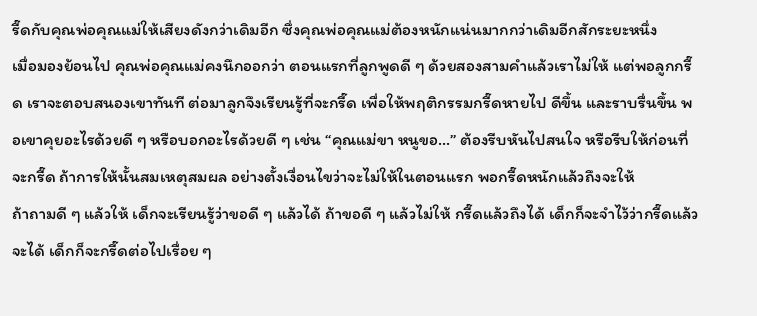รี๊ดกับคุณพ่อคุณแม่ให้เสียงดังกว่าเดิมอีก ซึ่งคุณพ่อคุณแม่ต้องหนักแน่นมากกว่าเดิมอีกสักระยะหนึ่ง
เมื่อมองย้อนไป คุณพ่อคุณแม่คงนึกออกว่า ตอนแรกที่ลูกพูดดี ๆ ด้วยสองสามคำแล้วเราไม่ให้ แต่พอลูกกรี๊ด เราจะตอบสนองเขาทันที ต่อมาลูกจึงเรียนรู้ที่จะกรี๊ด เพื่อให้พฤติกรรมกรี๊ดหายไป ดีขึ้น และราบรื่นขึ้น พอเขาคุยอะไรด้วยดี ๆ หรือบอกอะไรด้วยดี ๆ เช่น “คุณแม่ขา หนูขอ…” ต้องรีบหันไปสนใจ หรือรีบให้ก่อนที่จะกรี๊ด ถ้าการให้นั้นสมเหตุสมผล อย่างตั้งเงื่อนไขว่าจะไม่ให้ในตอนแรก พอกรี๊ดหนักแล้วถึงจะให้
ถ้าถามดี ๆ แล้วให้ เด็กจะเรียนรู้ว่าขอดี ๆ แล้วได้ ถ้าขอดี ๆ แล้วไม่ให้ กรี๊ดแล้วถึงได้ เด็กก็จะจำไว้ว่ากรี๊ดแล้วจะได้ เด็กก็จะกรี๊ดต่อไปเรื่อย ๆ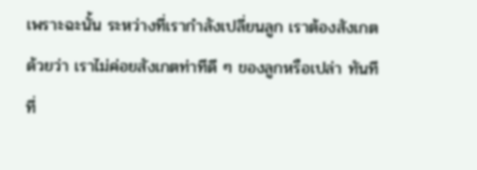เพราะฉะนั้น ระหว่างที่เรากำลังเปลี่ยนลูก เราต้องสังเกตด้วยว่า เราไม่ค่อยสังเกตท่าทีดี ๆ ของลูกหรือเปล่า ทันทีที่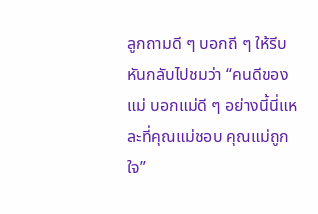ลูกถามดี ๆ บอกถี ๆ ให้รีบหันกลับไปชมว่า “คนดีของแม่ บอกแม่ดี ๆ อย่างนี้นี่แหละที่คุณแม่ชอบ คุณแม่ถูกใจ”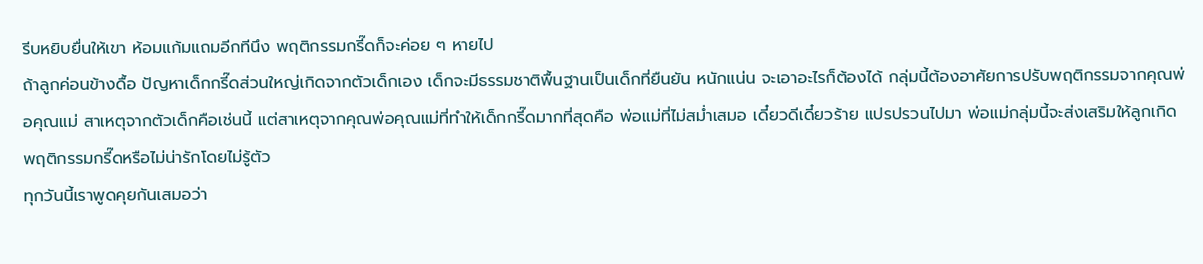รีบหยิบยื่นให้เขา ห้อมแก้มแถมอีกทีนึง พฤติกรรมกรี๊ดก็จะค่อย ๆ หายไป
ถ้าลูกค่อนข้างดื้อ ปัญหาเด็กกรี๊ดส่วนใหญ่เกิดจากตัวเด็กเอง เด็กจะมีธรรมชาติพื้นฐานเป็นเด็กที่ยืนยัน หนักแน่น จะเอาอะไรก็ต้องได้ กลุ่มนี้ต้องอาศัยการปรับพฤติกรรมจากคุณพ่อคุณแม่ สาเหตุจากตัวเด็กคือเช่นนี้ แต่สาเหตุจากคุณพ่อคุณแม่ที่ทำให้เด็กกรี๊ดมากที่สุดคือ พ่อแม่ที่ไม่สม่ำเสมอ เดี๋ยวดีเดี๋ยวร้าย แปรปรวนไปมา พ่อแม่กลุ่มนี้จะส่งเสริมให้ลูกเกิดพฤติกรรมกรี๊ดหรือไม่น่ารักโดยไม่รู้ตัว
ทุกวันนี้เราพูดคุยกันเสมอว่า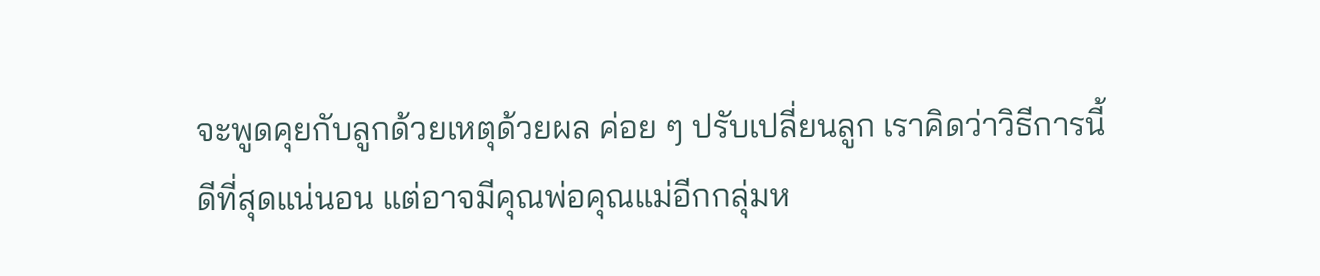จะพูดคุยกับลูกด้วยเหตุด้วยผล ค่อย ๆ ปรับเปลี่ยนลูก เราคิดว่าวิธีการนี้ดีที่สุดแน่นอน แต่อาจมีคุณพ่อคุณแม่อีกกลุ่มห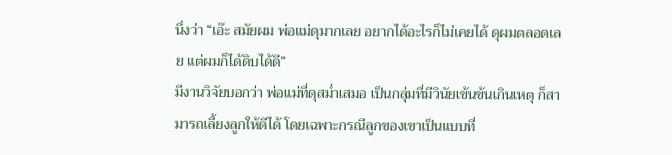นึ่งว่า “เอ๊ะ สมัยผม พ่อแม่ดุมากเลย อยากได้อะไรก็ไม่เคยได้ ดุผมตลอดเลย แต่ผมก็ได้ดิบได้ดี”
มีงานวิจัยบอกว่า พ่อแม่ที่ดุสม่ำเสมอ เป็นกลุ่มที่มีวินัยเข้นข้นเกินเหตุ ก็สามารถเลี้ยงลูกให้ดีได้ โดยเฉพาะกรณีลูกของเขาเป็นแบบที่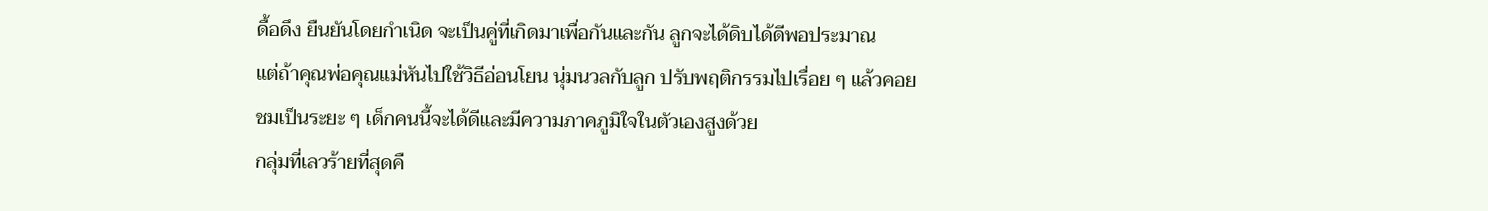ดื้อดึง ยืนยันโดยกำเนิด จะเป็นคู่ที่เกิดมาเพื่อกันและกัน ลูกจะได้ดิบได้ดีพอประมาณ
แต่ถ้าคุณพ่อคุณแม่หันไปใช้วิธีอ่อนโยน นุ่มนวลกับลูก ปรับพฤติกรรมไปเรื่อย ๆ แล้วคอยชมเป็นระยะ ๆ เด็กคนนี้จะได้ดีและมีความภาคภูมิใจในตัวเองสูงด้วย
กลุ่มที่เลวร้ายที่สุดคื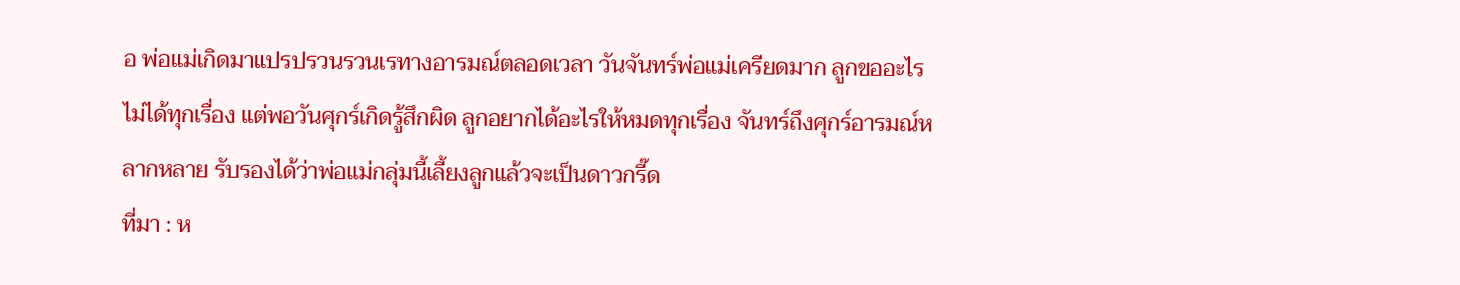อ พ่อแม่เกิดมาแปรปรวนรวนเรทางอารมณ์ตลอดเวลา วันจันทร์พ่อแม่เครียดมาก ลูกขออะไรไม่ได้ทุกเรื่อง แต่พอวันศุกร์เกิดรู้สึกผิด ลูกอยากได้อะไรให้หมดทุกเรื่อง จันทร์ถึงศุกร์อารมณ์หลากหลาย รับรองได้ว่าพ่อแม่กลุ่มนี้เลี้ยงลูกแล้วจะเป็นดาวกรี๊ด
ที่มา : ห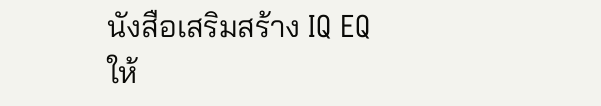นังสือเสริมสร้าง IQ EQ ให้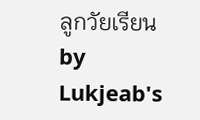ลูกวัยเรียน
by Lukjeab's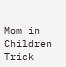Mom in Children Trick